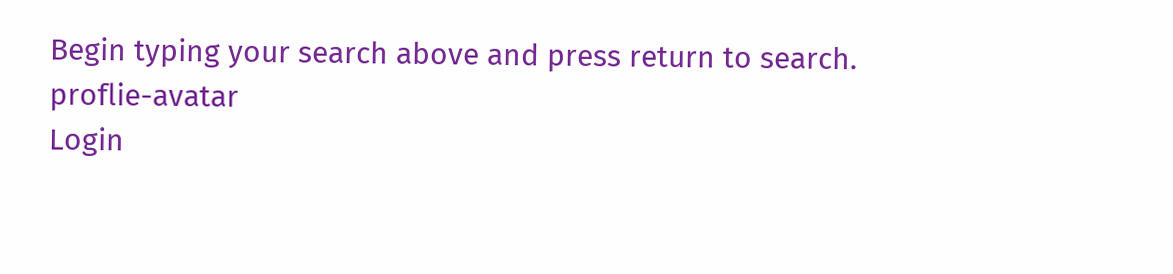Begin typing your search above and press return to search.
proflie-avatar
Login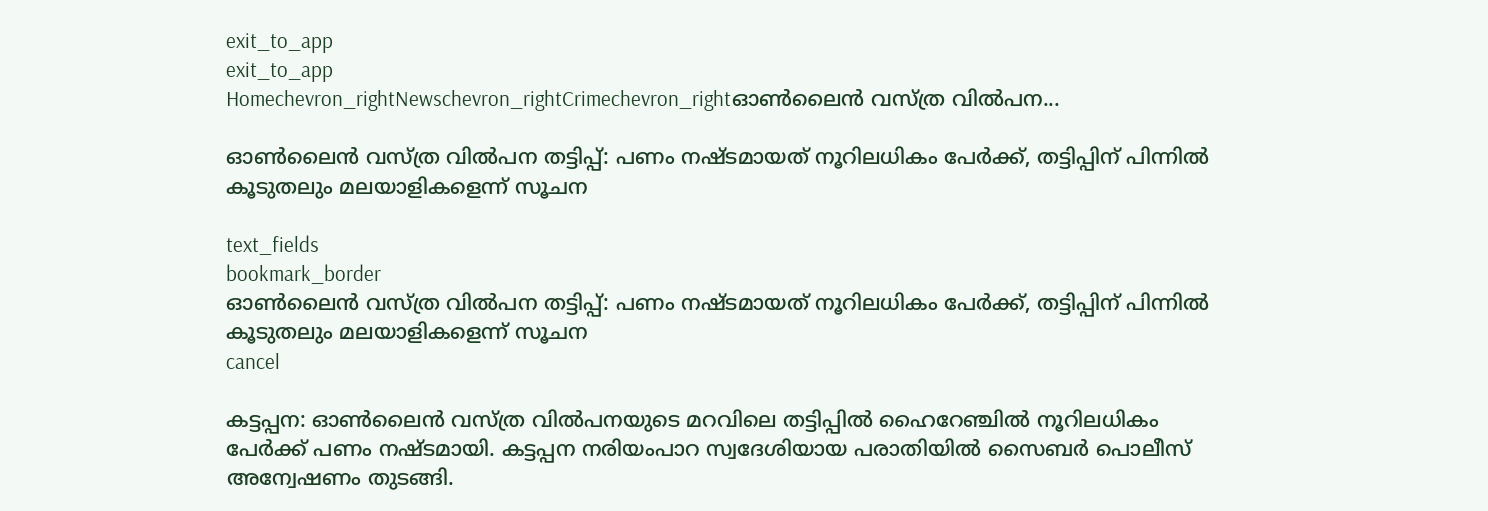exit_to_app
exit_to_app
Homechevron_rightNewschevron_rightCrimechevron_rightഓൺലൈൻ വസ്ത്ര വിൽപന...

ഓൺലൈൻ വസ്ത്ര വിൽപന തട്ടിപ്പ്: പണം നഷ്ടമായത് നൂറിലധികം പേർക്ക്, തട്ടിപ്പിന് പിന്നിൽ കൂടുതലും മലയാളികളെന്ന് സൂചന

text_fields
bookmark_border
ഓൺലൈൻ വസ്ത്ര വിൽപന തട്ടിപ്പ്: പണം നഷ്ടമായത് നൂറിലധികം പേർക്ക്, തട്ടിപ്പിന് പിന്നിൽ കൂടുതലും മലയാളികളെന്ന് സൂചന
cancel

കട്ടപ്പന: ഓൺലൈൻ വസ്ത്ര വിൽപനയുടെ മറവിലെ തട്ടിപ്പിൽ ഹൈറേഞ്ചിൽ നൂറിലധികം പേർക്ക് പണം നഷ്ടമായി. കട്ടപ്പന നരിയംപാറ സ്വദേശിയായ പരാതിയിൽ സൈബർ പൊലീസ് അന്വേഷണം തുടങ്ങി.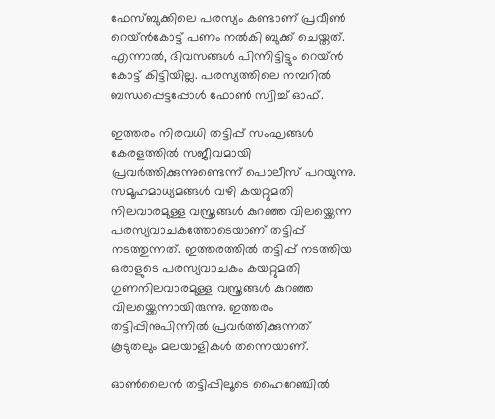ഫേസ്ബുക്കിലെ പരസ്യം കണ്ടാണ് പ്രവീൺ റെയ്ൻകോട്ട് പണം നൽകി ബുക്ക് ചെയ്തത്. എന്നാൽ, ദിവസങ്ങൾ പിന്നിട്ടിട്ടും റെയ്ൻ കോട്ട് കിട്ടിയില്ല. പരസ്യത്തിലെ നമ്പറിൽ ബന്ധപ്പെട്ടപ്പോൾ ഫോൺ സ്വിച്ച് ഓഫ്.

ഇത്തരം നിരവധി തട്ടിപ്പ് സംഘങ്ങൾ കേരളത്തിൽ സജീവമായി പ്രവർത്തിക്കുന്നുണ്ടെന്ന് പൊലീസ് പറയുന്നു. സമൂഹമാധ്യമങ്ങൾ വഴി കയറ്റുമതി നിലവാരമുള്ള വസ്ത്രങ്ങൾ കുറഞ്ഞ വിലയ്ക്കെന്ന പരസ്യവാചകത്തോടെയാണ് തട്ടിപ്പ് നടത്തുന്നത്. ഇത്തരത്തിൽ തട്ടിപ്പ് നടത്തിയ ഒരാളുടെ പരസ്യവാചകം കയറ്റുമതി ഗുണനിലവാരമുള്ള വസ്ത്രങ്ങൾ കുറഞ്ഞ വിലയ്ക്കെന്നായിരുന്നു. ഇത്തരം തട്ടിപ്പിനുപിന്നിൽ പ്രവർത്തിക്കുന്നത് കൂടുതലും മലയാളികൾ തന്നെയാണ്.

ഓൺലൈൻ തട്ടിപ്പിലൂടെ ഹൈറേഞ്ചിൽ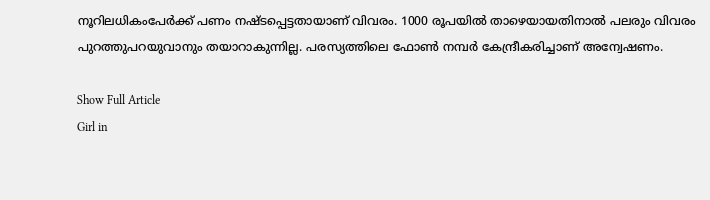നൂറിലധികംപേർക്ക് പണം നഷ്ടപ്പെട്ടതായാണ് വിവരം. 1000 രൂപയിൽ താഴെയായതിനാൽ പലരും വിവരം പുറത്തുപറയുവാനും തയാറാകുന്നില്ല. പരസ്യത്തിലെ ഫോൺ നമ്പർ കേന്ദ്രീകരിച്ചാണ് അന്വേഷണം.

Show Full Article
Girl in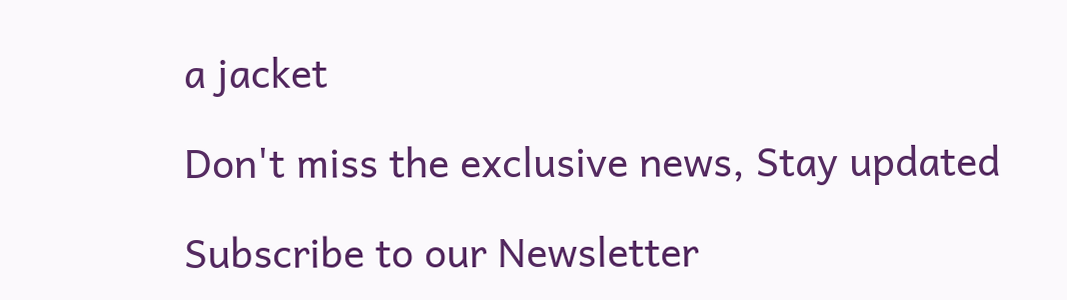a jacket

Don't miss the exclusive news, Stay updated

Subscribe to our Newsletter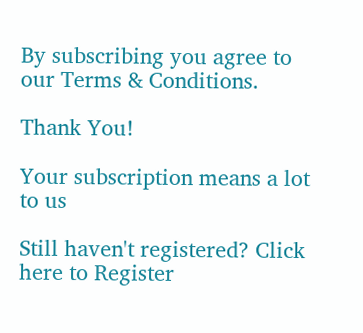By subscribing you agree to our Terms & Conditions.

Thank You!

Your subscription means a lot to us

Still haven't registered? Click here to Register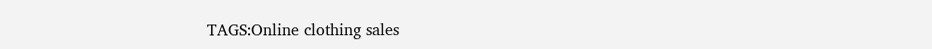TAGS:Online clothing sales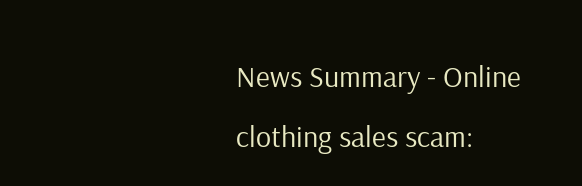News Summary - Online clothing sales scam: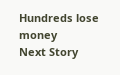Hundreds lose money
Next Story